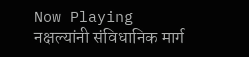Now Playing
नक्षल्यांनी संविधानिक मार्ग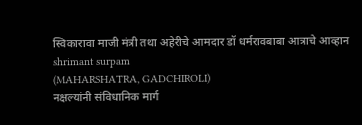स्विकारावा माजी मंत्री तथा अहेरीचे आमदार डॉ धर्मरावबाबा आत्राचे आव्हान
shrimant surpam
(MAHARSHATRA, GADCHIROLI)
नक्षल्यांनी संविधानिक मार्ग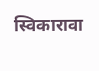स्विकारावा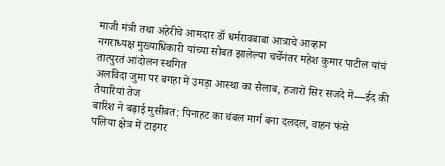माजी मंत्री तथा अहेरीचे आमदार डॉ धर्मरावबाबा आत्राचे आव्हान
नगराध्यक्ष मुख्याधिकारी यांच्या सोबत झालेल्या चर्चेनंतर महेश कुमार पाटील यांचं तात्पुरतं आंदोलन स्थगित
अलविदा जुमा पर बगहा में उमड़ा आस्था का सैलाब, हजारों सिर सजदे में—ईद की तैयारियां तेज
बारिश ने बढ़ाई मुसीबत: पिनाहट का चंबल मार्ग बना दलदल, वाहन फंसे
पलिया क्षेत्र में टाइगर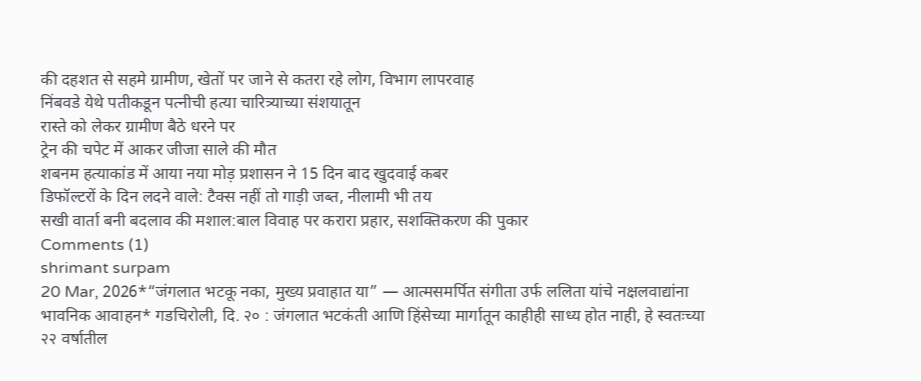की दहशत से सहमे ग्रामीण, खेतों पर जाने से कतरा रहे लोग, विभाग लापरवाह
निंबवडे येथे पतीकडून पत्नीची हत्या चारित्र्याच्या संशयातून
रास्ते को लेकर ग्रामीण बैठे धरने पर
ट्रेन की चपेट में आकर जीजा साले की मौत
शबनम हत्याकांड में आया नया मोड़ प्रशासन ने 15 दिन बाद खुदवाई कबर
डिफॉल्टरों के दिन लदने वाले: टैक्स नहीं तो गाड़ी जब्त, नीलामी भी तय
सखी वार्ता बनी बदलाव की मशाल:बाल विवाह पर करारा प्रहार, सशक्तिकरण की पुकार
Comments (1)
shrimant surpam
20 Mar, 2026*“जंगलात भटकू नका, मुख्य प्रवाहात या” — आत्मसमर्पित संगीता उर्फ ललिता यांचे नक्षलवाद्यांना भावनिक आवाहन* गडचिरोली, दि. २० : जंगलात भटकंती आणि हिंसेच्या मार्गातून काहीही साध्य होत नाही, हे स्वतःच्या २२ वर्षातील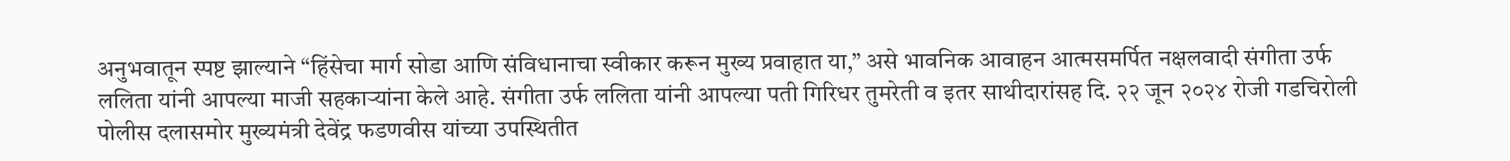अनुभवातून स्पष्ट झाल्याने “हिंसेचा मार्ग सोडा आणि संविधानाचा स्वीकार करून मुख्य प्रवाहात या,” असे भावनिक आवाहन आत्मसमर्पित नक्षलवादी संगीता उर्फ ललिता यांनी आपल्या माजी सहकाऱ्यांना केले आहे. संगीता उर्फ ललिता यांनी आपल्या पती गिरिधर तुमरेती व इतर साथीदारांसह दि. २२ जून २०२४ रोजी गडचिरोली पोलीस दलासमोर मुख्यमंत्री देवेंद्र फडणवीस यांच्या उपस्थितीत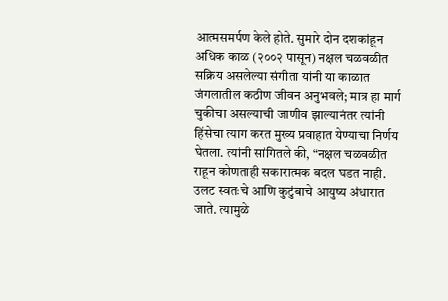आत्मसमर्पण केले होते. सुमारे दोन दशकांहून अधिक काळ (२००२ पासून) नक्षल चळवळीत सक्रिय असलेल्या संगीता यांनी या काळात जंगलातील कठीण जीवन अनुभवले; मात्र हा मार्ग चुकीचा असल्याची जाणीव झाल्यानंतर त्यांनी हिंसेचा त्याग करत मुख्य प्रवाहात येण्याचा निर्णय घेतला. त्यांनी सांगितले की, “नक्षल चळवळीत राहून कोणताही सकारात्मक बदल घडत नाही. उलट स्वतःचे आणि कुटुंबाचे आयुष्य अंधारात जाते. त्यामुळे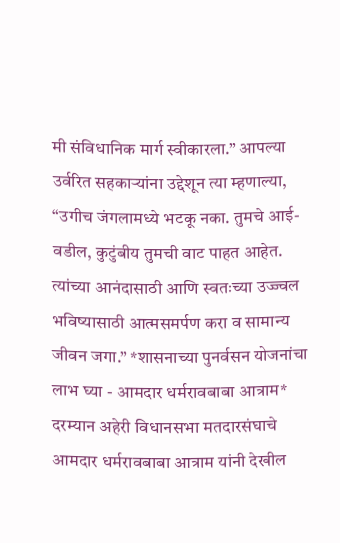मी संविधानिक मार्ग स्वीकारला.” आपल्या उर्वरित सहकाऱ्यांना उद्देशून त्या म्हणाल्या, “उगीच जंगलामध्ये भटकू नका. तुमचे आई-वडील, कुटुंबीय तुमची वाट पाहत आहेत. त्यांच्या आनंदासाठी आणि स्वतःच्या उज्ज्वल भविष्यासाठी आत्मसमर्पण करा व सामान्य जीवन जगा.” *शासनाच्या पुनर्वसन योजनांचा लाभ घ्या - आमदार धर्मरावबाबा आत्राम* दरम्यान अहेरी विधानसभा मतदारसंघाचे आमदार धर्मरावबाबा आत्राम यांनी देखील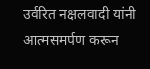उर्वरित नक्षलवादी यांनी आत्मसमर्पण करून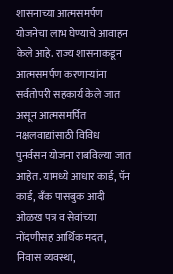शासनाच्या आत्मसमर्पण योजनेचा लाभ घेण्याचे आवाहन केले आहे. राज्य शासनाकडून आत्मसमर्पण करणाऱ्यांना सर्वतोपरी सहकार्य केले जात असून आत्मसमर्पित नक्षलवाद्यांसाठी विविध पुनर्वसन योजना राबविल्या जात आहेत. यामध्ये आधार कार्ड, पॅन कार्ड, बँक पासबुक आदी ओळख पत्र व सेवांच्या नोंदणीसह आर्थिक मदत, निवास व्यवस्था,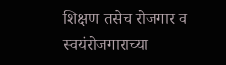शिक्षण तसेच रोजगार व स्वयंरोजगाराच्या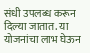संधी उपलब्ध करून दिल्या जातात. या योजनांचा लाभ घेऊन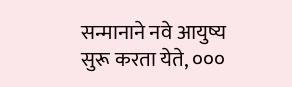सन्मानाने नवे आयुष्य सुरू करता येते, ०००